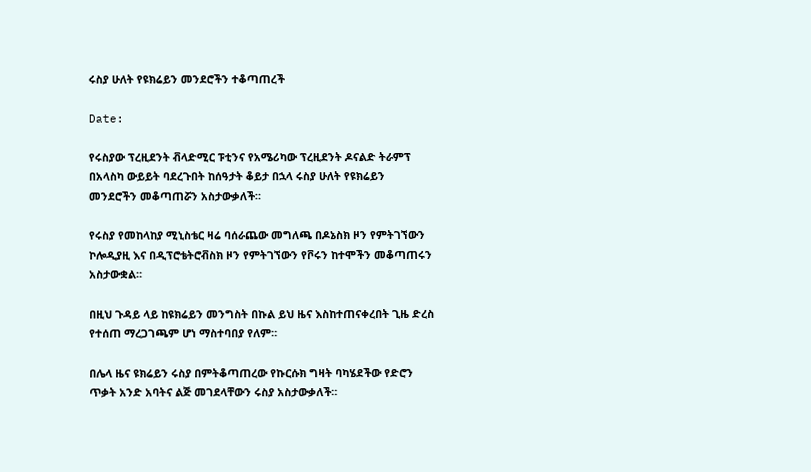ሩስያ ሁለት የዩክሬይን መንደሮችን ተቆጣጠረች

Date:

የሩስያው ፕረዚደንት ቭላድሚር ፑቲንና የአሜሪካው ፕረዚደንት ዶናልድ ትራምፕ በአላስካ ውይይት ባደረጉበት ከሰዓታት ቆይታ በኋላ ሩስያ ሁለት የዩክሬይን መንደሮችን መቆጣጠሯን አስታውቃለች።

የሩስያ የመከላከያ ሚኒስቴር ዛሬ ባሰራጨው መግለጫ በዶኔስክ ዞን የምትገኘውን ኮሎዲያዚ እና በዲፕሮቴትሮቭስክ ዞን የምትገኘውን የቮሩን ከተሞችን መቆጣጠሩን አስታውቋል።

በዚህ ጉዳይ ላይ ከዩክሬይን መንግስት በኩል ይህ ዜና እስከተጠናቀረበት ጊዜ ድረስ የተሰጠ ማረጋገጫም ሆነ ማስተባበያ የለም።

በሌላ ዜና ዩክሬይን ሩስያ በምትቆጣጠረው የኩርሱክ ግዛት ባካሄደችው የድሮን ጥቃት አንድ አባትና ልጅ መገደላቸውን ሩስያ አስታውቃለች።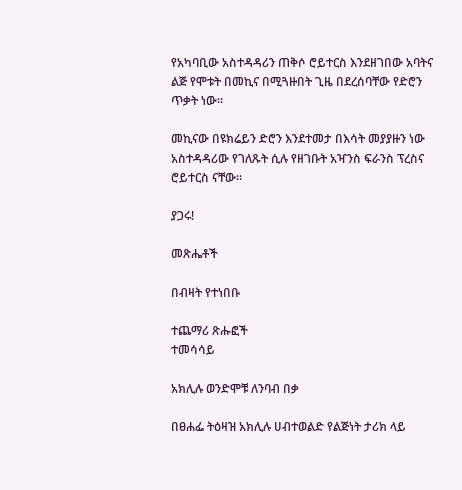የአካባቢው አስተዳዳሪን ጠቅሶ ሮይተርስ እንደዘገበው አባትና ልጅ የሞቱት በመኪና በሚጓዙበት ጊዜ በደረሰባቸው የድሮን ጥቃት ነው።

መኪናው በዩክሬይን ድሮን እንደተመታ በእሳት መያያዙን ነው አስተዳዳሪው የገለጹት ሲሉ የዘገቡት አዣንስ ፍራንስ ፕረስና ሮይተርስ ናቸው።

ያጋሩ!

መጽሔቶች

በብዛት የተነበቡ

ተጨማሪ ጽሑፎች
ተመሳሳይ

አክሊሉ ወንድሞቹ ለንባብ በቃ

በፀሐፌ ትዕዛዝ አክሊሉ ሀብተወልድ የልጅነት ታሪክ ላይ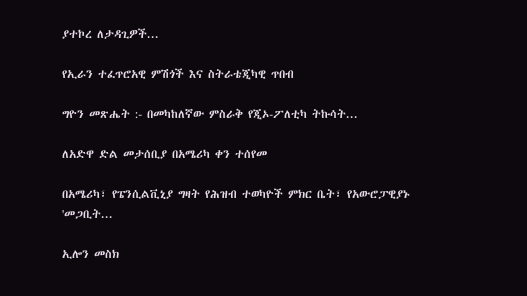ያተኮረ ለታዳጊዎች...

የኢራን ተፈጥሮአዊ ምሽጎች እና ስትራቴጂካዊ ጥበብ

ግዮን መጽሔት :- በመካከለኛው ምስራቅ የጂኦ-ፖለቲካ ትኩሳት...

ለአድዋ ድል መታሰቢያ በአሜሪካ ቀን ተሰየመ

በአሜሪካ፣ የፔንሲልቪኒያ ግዛት የሕዝብ ተወካዮች ምክር ቤት፣ የአውሮፓዊያኑ 'መጋቢት...

ኢሎን መስክ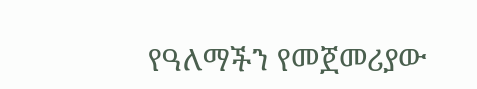የዓለማችን የመጀመሪያው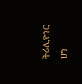ትሪሊዮነር ሆነ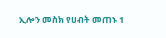ኢሎን መስክ የሀብት መጠኑ 1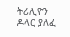ትሪሊዮን ዶላር ያለፈ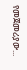የመጀመሪያው...